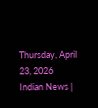Thursday, April 23, 2026
Indian News |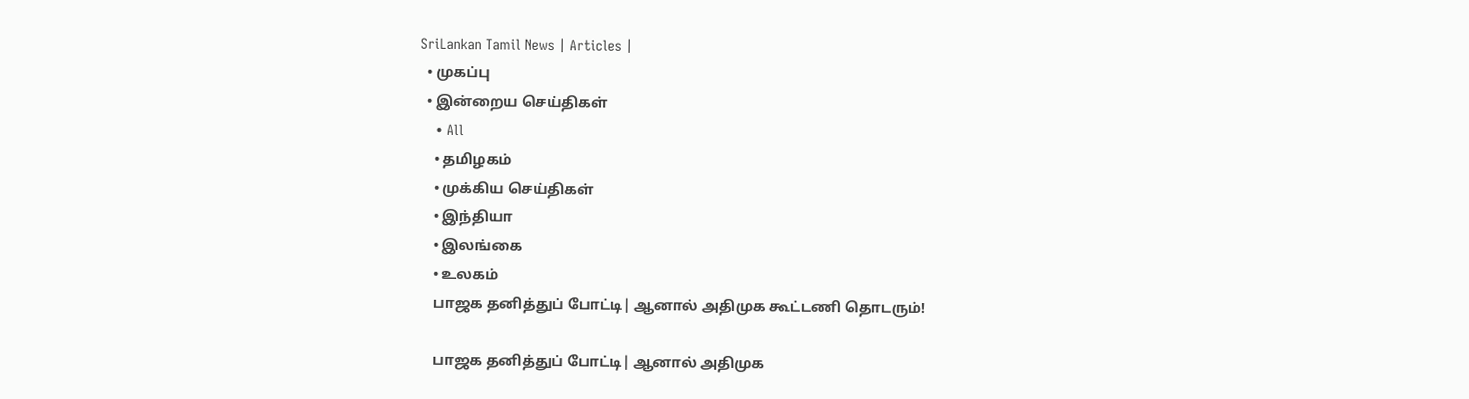SriLankan Tamil News | Articles |
  • முகப்பு
  • இன்றைய செய்திகள்
    • All
    • தமிழகம்
    • முக்கிய செய்திகள்
    • இந்தியா
    • இலங்கை
    • உலகம்
    பாஜக தனித்துப் போட்டி| ஆனால் அதிமுக கூட்டணி தொடரும்!

    பாஜக தனித்துப் போட்டி| ஆனால் அதிமுக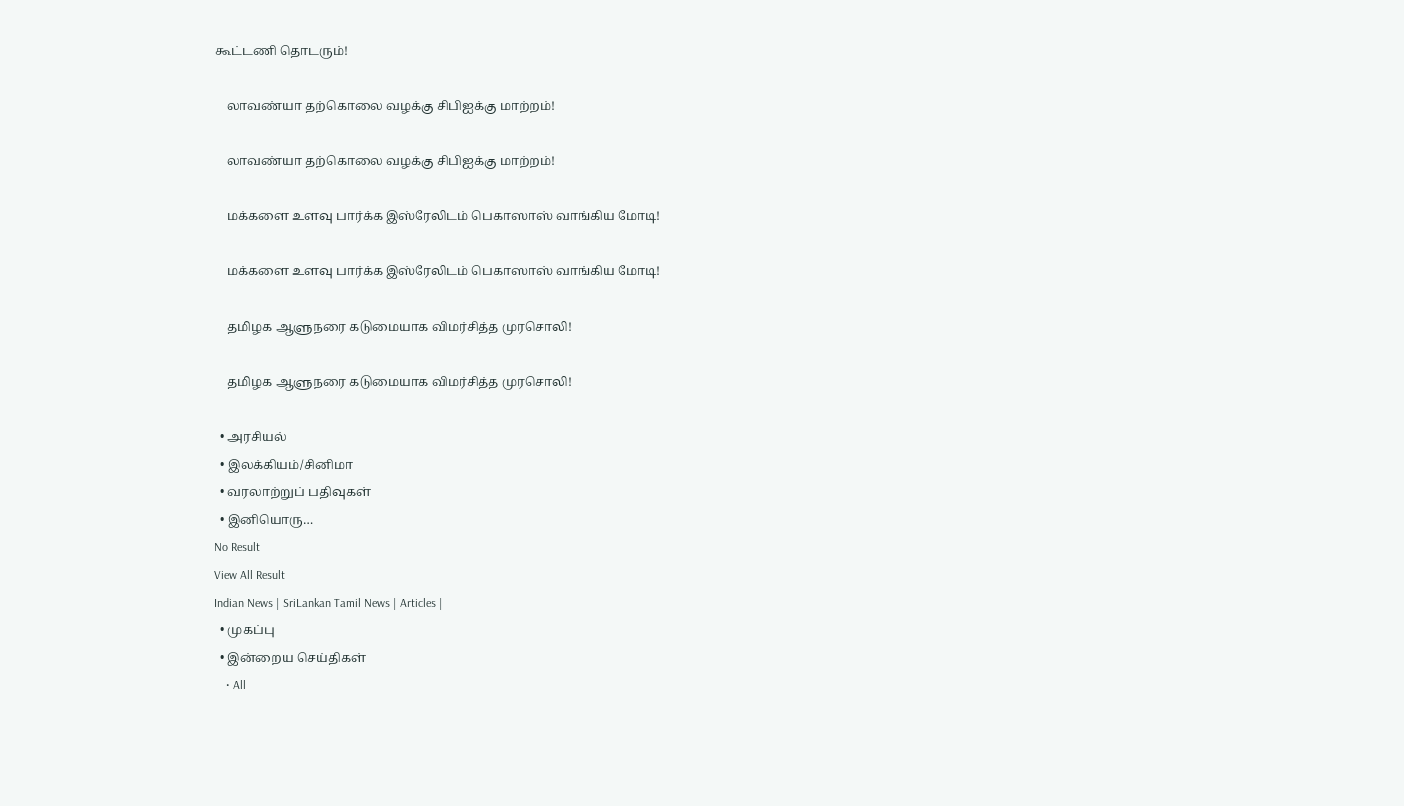கூட்டணி தொடரும்!

    லாவண்யா தற்கொலை வழக்கு சிபிஐக்கு மாற்றம்!

    லாவண்யா தற்கொலை வழக்கு சிபிஐக்கு மாற்றம்!

    மக்களை உளவு பார்க்க இஸ்ரேலிடம் பெகாஸாஸ் வாங்கிய மோடி!

    மக்களை உளவு பார்க்க இஸ்ரேலிடம் பெகாஸாஸ் வாங்கிய மோடி!

    தமிழக ஆளுநரை கடுமையாக விமர்சித்த முரசொலி!

    தமிழக ஆளுநரை கடுமையாக விமர்சித்த முரசொலி!

  • அரசியல்
  • இலக்கியம்/சினிமா
  • வரலாற்றுப் பதிவுகள்
  • இனியொரு…
No Result
View All Result
Indian News | SriLankan Tamil News | Articles |
  • முகப்பு
  • இன்றைய செய்திகள்
    • All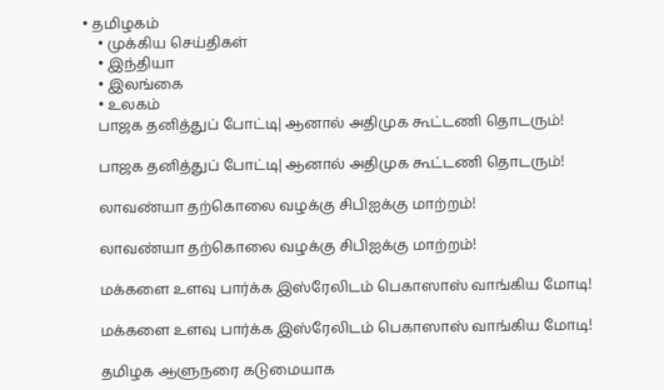• தமிழகம்
    • முக்கிய செய்திகள்
    • இந்தியா
    • இலங்கை
    • உலகம்
    பாஜக தனித்துப் போட்டி| ஆனால் அதிமுக கூட்டணி தொடரும்!

    பாஜக தனித்துப் போட்டி| ஆனால் அதிமுக கூட்டணி தொடரும்!

    லாவண்யா தற்கொலை வழக்கு சிபிஐக்கு மாற்றம்!

    லாவண்யா தற்கொலை வழக்கு சிபிஐக்கு மாற்றம்!

    மக்களை உளவு பார்க்க இஸ்ரேலிடம் பெகாஸாஸ் வாங்கிய மோடி!

    மக்களை உளவு பார்க்க இஸ்ரேலிடம் பெகாஸாஸ் வாங்கிய மோடி!

    தமிழக ஆளுநரை கடுமையாக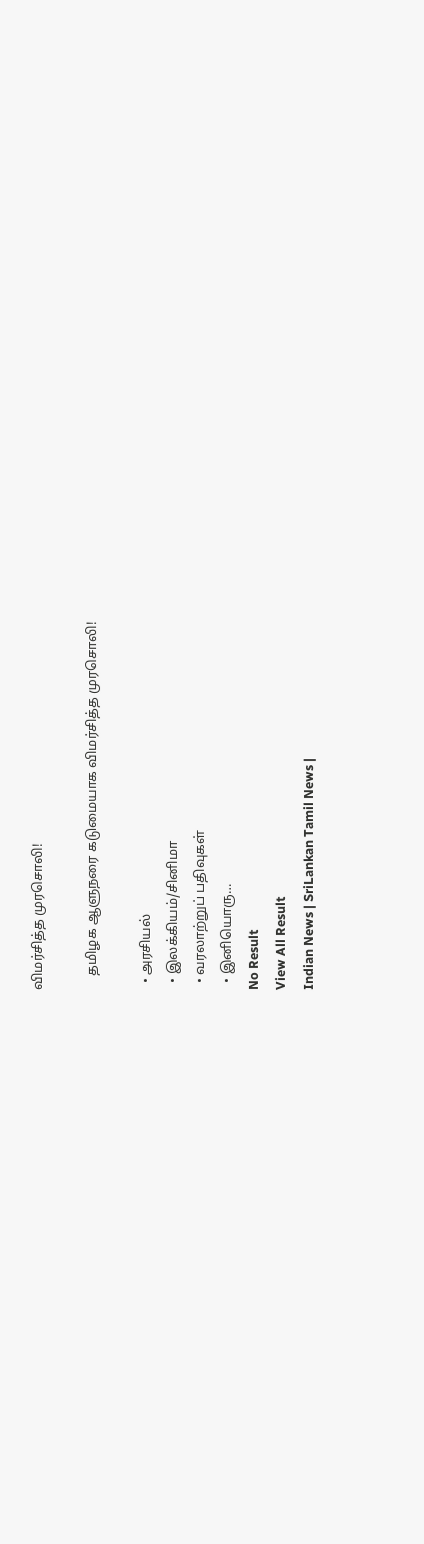விமர்சித்த முரசொலி!

    தமிழக ஆளுநரை கடுமையாக விமர்சித்த முரசொலி!

  • அரசியல்
  • இலக்கியம்/சினிமா
  • வரலாற்றுப் பதிவுகள்
  • இனியொரு…
No Result
View All Result
Indian News | SriLankan Tamil News |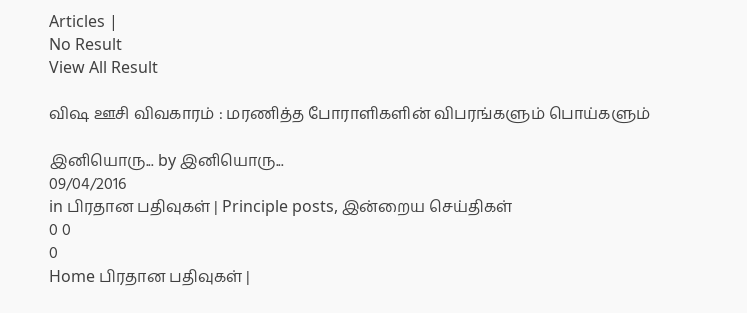Articles |
No Result
View All Result

விஷ ஊசி விவகாரம் : மரணித்த போராளிகளின் விபரங்களும் பொய்களும்

இனியொரு... by இனியொரு...
09/04/2016
in பிரதான பதிவுகள் | Principle posts, இன்றைய செய்திகள்
0 0
0
Home பிரதான பதிவுகள் |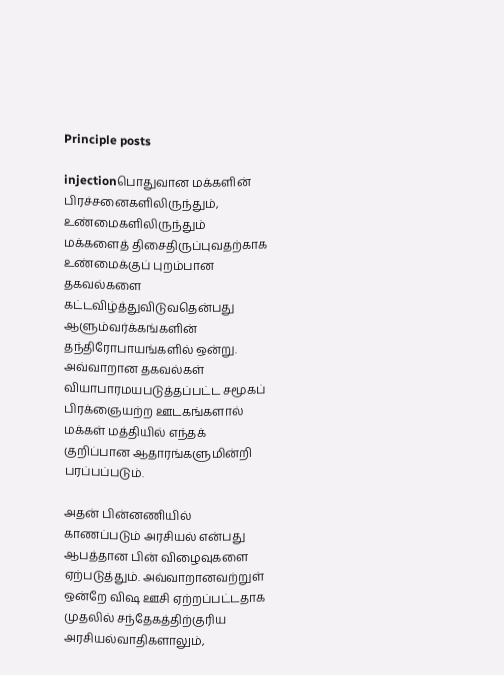Principle posts

injectionபொதுவான மக்களின் பிரச்சனைகளிலிருந்தும், உண்மைகளிலிருந்தும் மக்களைத் திசைதிருப்புவதற்காக உண்மைக்குப் புறம்பான தகவல்களை கட்டவிழ்த்துவிடுவதென்பது ஆளும்வர்க்கங்களின் தந்திரோபாயங்களில் ஒன்று. அவ்வாறான தகவல்கள் வியாபாரமயபடுத்தப்பட்ட சமூகப் பிரக்ஞையற்ற ஊடகங்களால் மக்கள் மத்தியில் எந்தக் குறிப்பான ஆதாரங்களுமின்றி பரப்பப்படும்.

அதன் பின்னணியில் காணப்படும் அரசியல் என்பது ஆபத்தான பின் விழைவுகளை ஏற்படுத்தும். அவ்வாறானவற்றுள் ஒன்றே விஷ ஊசி ஏற்றப்பட்டதாக முதலில் சந்தேகத்திற்குரிய அரசியல்வாதிகளாலும்,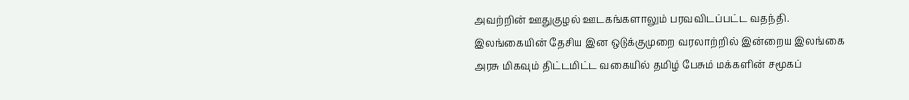அவற்றின் ஊதுகுழல் ஊடகங்களாலும் பரவவிடப்பட்ட வதந்தி. இலங்கையின் தேசிய இன ஒடுக்குமுறை வரலாற்றில் இன்றைய இலங்கை அரசு மிகவும் திட்டமிட்ட வகையில் தமிழ் பேசும் மக்களின் சமூகப்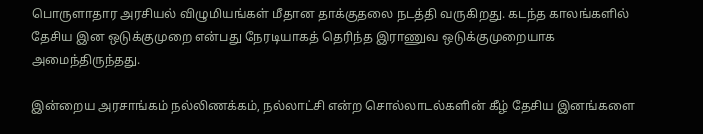பொருளாதார அரசியல் விழுமியங்கள் மீதான தாக்குதலை நடத்தி வருகிறது. கடந்த காலங்களில் தேசிய இன ஒடுக்குமுறை என்பது நேரடியாகத் தெரிந்த இராணுவ ஒடுக்குமுறையாக அமைந்திருந்தது.

இன்றைய அரசாங்கம் நல்லிணக்கம், நல்லாட்சி என்ற சொல்லாடல்களின் கீழ் தேசிய இனங்களை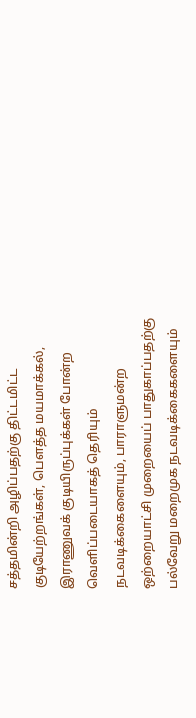சத்தமின்றி அழிப்பதற்கு திட்டமிட்ட குடியேற்றங்கள், பௌத்த மயமாக்கல், இராணுவக் குடியிருப்புக்கள் போன்ற வெளிப்படையாகத் தெரியும் நடவடிக்கைளையும், பாராளுமன்ற ஒற்றையாட்சி முறையைப் பாதுகாப்பதற்கு பல்வேறு மறைமுக நடவடிக்கைகளையும்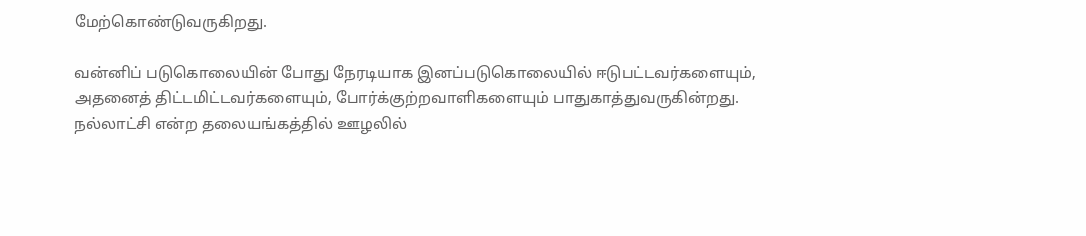மேற்கொண்டுவருகிறது.

வன்னிப் படுகொலையின் போது நேரடியாக இனப்படுகொலையில் ஈடுபட்டவர்களையும், அதனைத் திட்டமிட்டவர்களையும், போர்க்குற்றவாளிகளையும் பாதுகாத்துவருகின்றது. நல்லாட்சி என்ற தலையங்கத்தில் ஊழலில்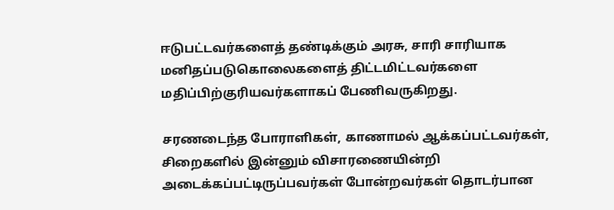ஈடுபட்டவர்களைத் தண்டிக்கும் அரசு, சாரி சாரியாக மனிதப்படுகொலைகளைத் திட்டமிட்டவர்களை மதிப்பிற்குரியவர்களாகப் பேணிவருகிறது.

சரணடைந்த போராளிகள், காணாமல் ஆக்கப்பட்டவர்கள், சிறைகளில் இன்னும் விசாரணையின்றி அடைக்கப்பட்டிருப்பவர்கள் போன்றவர்கள் தொடர்பான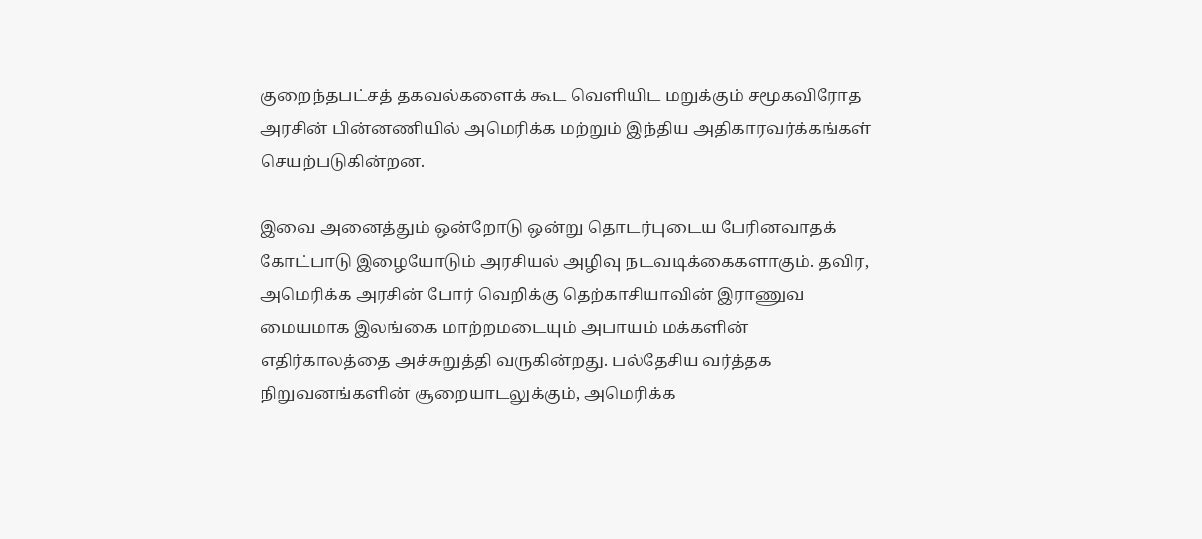குறைந்தபட்சத் தகவல்களைக் கூட வெளியிட மறுக்கும் சமூகவிரோத அரசின் பின்னணியில் அமெரிக்க மற்றும் இந்திய அதிகாரவர்க்கங்கள் செயற்படுகின்றன.

இவை அனைத்தும் ஒன்றோடு ஒன்று தொடர்புடைய பேரினவாதக் கோட்பாடு இழையோடும் அரசியல் அழிவு நடவடிக்கைகளாகும். தவிர, அமெரிக்க அரசின் போர் வெறிக்கு தெற்காசியாவின் இராணுவ மையமாக இலங்கை மாற்றமடையும் அபாயம் மக்களின் எதிர்காலத்தை அச்சுறுத்தி வருகின்றது. பல்தேசிய வர்த்தக நிறுவனங்களின் சூறையாடலுக்கும், அமெரிக்க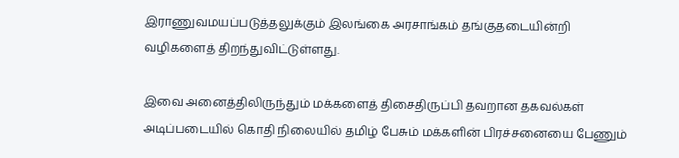இராணுவமயப்படுத்தலுக்கும் இலங்கை அரசாங்கம் தங்குதடையின்றி வழிகளைத் திறந்துவிட்டுள்ளது.

இவை அனைத்திலிருந்தும் மக்களைத் திசைதிருப்பி தவறான தகவல்கள் அடிப்படையில் கொதி நிலையில் தமிழ் பேசும் மக்களின் பிரச்சனையை பேணும்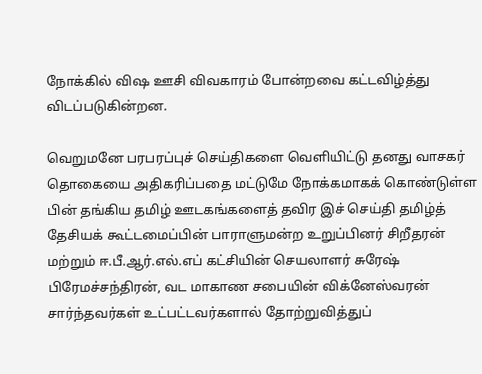நோக்கில் விஷ ஊசி விவகாரம் போன்றவை கட்டவிழ்த்து விடப்படுகின்றன.

வெறுமனே பரபரப்புச் செய்திகளை வெளியிட்டு தனது வாசகர் தொகையை அதிகரிப்பதை மட்டுமே நோக்கமாகக் கொண்டுள்ள பின் தங்கிய தமிழ் ஊடகங்களைத் தவிர இச் செய்தி தமிழ்த் தேசியக் கூட்டமைப்பின் பாராளுமன்ற உறுப்பினர் சிறீதரன் மற்றும் ஈ.பீ.ஆர்.எல்.எப் கட்சியின் செயலாளர் சுரேஷ் பிரேமச்சந்திரன், வட மாகாண சபையின் விக்னேஸ்வரன் சார்ந்தவர்கள் உட்பட்டவர்களால் தோற்றுவித்துப்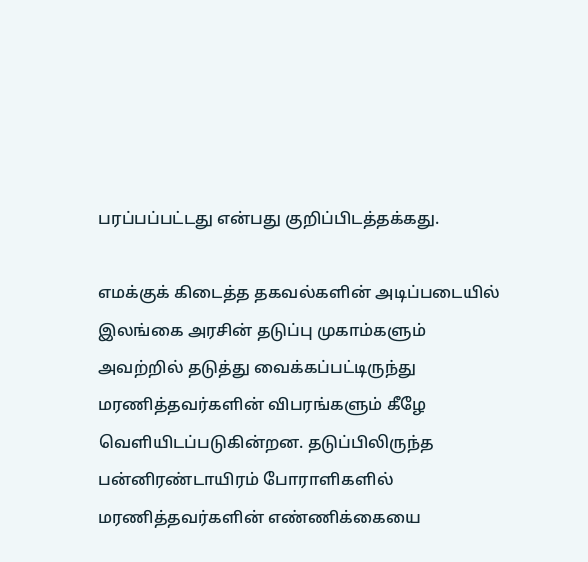பரப்பப்பட்டது என்பது குறிப்பிடத்தக்கது.

எமக்குக் கிடைத்த தகவல்களின் அடிப்படையில் இலங்கை அரசின் தடுப்பு முகாம்களும் அவற்றில் தடுத்து வைக்கப்பட்டிருந்து மரணித்தவர்களின் விபரங்களும் கீழே வெளியிடப்படுகின்றன. தடுப்பிலிருந்த பன்னிரண்டாயிரம் போராளிகளில் மரணித்தவர்களின் எண்ணிக்கையை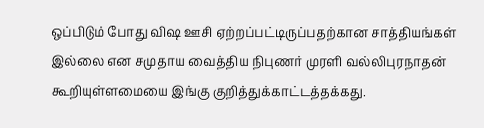ஒப்பிடும் போது விஷ ஊசி ஏற்றப்பட்டிருப்பதற்கான சாத்தியங்கள் இல்லை என சமுதாய வைத்திய நிபுணர் முரளி வல்லிபுரநாதன் கூறியுள்ளமையை இங்கு குறித்துக்காட்டத்தக்கது.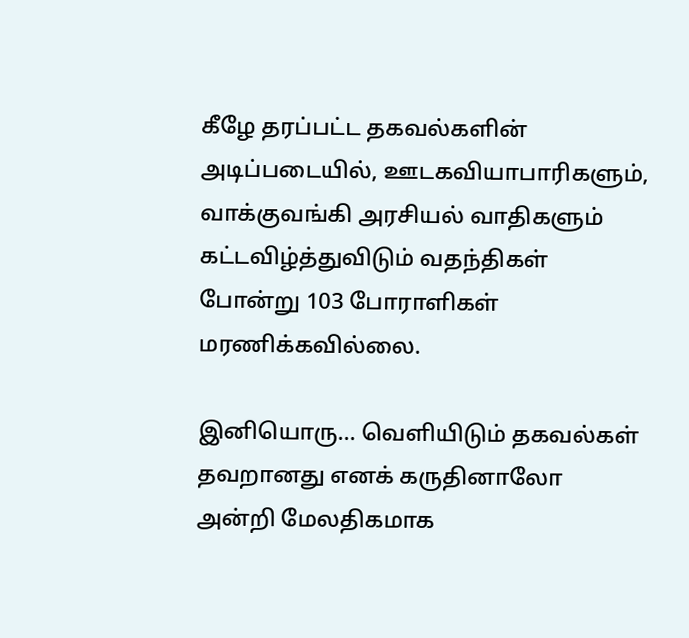கீழே தரப்பட்ட தகவல்களின் அடிப்படையில், ஊடகவியாபாரிகளும், வாக்குவங்கி அரசியல் வாதிகளும் கட்டவிழ்த்துவிடும் வதந்திகள் போன்று 103 போராளிகள் மரணிக்கவில்லை.

இனியொரு… வெளியிடும் தகவல்கள் தவறானது எனக் கருதினாலோ அன்றி மேலதிகமாக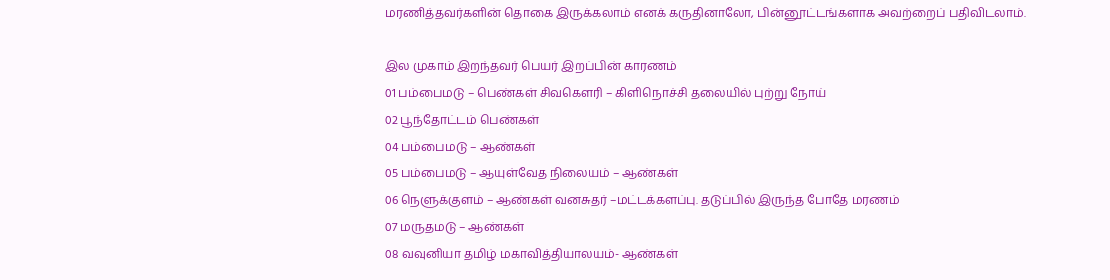மரணித்தவர்களின் தொகை இருக்கலாம் எனக் கருதினாலோ, பின்னூட்டங்களாக அவற்றைப் பதிவிடலாம்.

இல முகாம் இறந்தவர் பெயர் இறப்பின் காரணம்
01 பம்பைமடு – பெண்கள் சிவகௌரி – கிளிநொச்சி தலையில் புற்று நோய்
02 பூந்தோட்டம் பெண்கள்
04 பம்பைமடு – ஆண்கள்
05 பம்பைமடு – ஆயுள்வேத நிலையம் – ஆண்கள்
06 நெளுக்குளம் – ஆண்கள் வனசுதர் –மட்டக்களப்பு. தடுப்பில் இருந்த போதே மரணம்
07 மருதமடு – ஆண்கள்
08 வவுனியா தமிழ் மகாவித்தியாலயம்- ஆண்கள்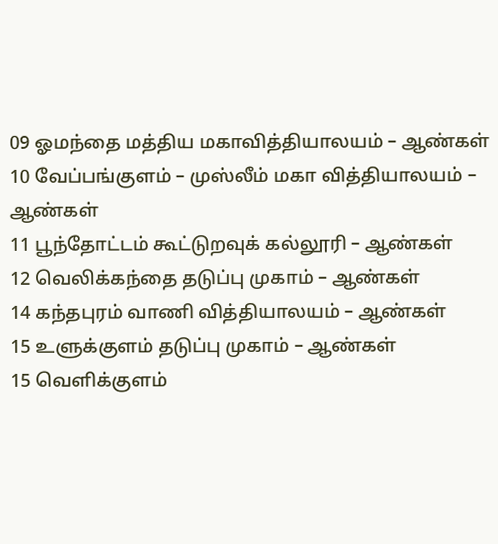09 ஓமந்தை மத்திய மகாவித்தியாலயம் – ஆண்கள்
10 வேப்பங்குளம் – முஸ்லீம் மகா வித்தியாலயம் – ஆண்கள்
11 பூந்தோட்டம் கூட்டுறவுக் கல்லூரி – ஆண்கள்
12 வெலிக்கந்தை தடுப்பு முகாம் – ஆண்கள்
14 கந்தபுரம் வாணி வித்தியாலயம் – ஆண்கள்
15 உளுக்குளம் தடுப்பு முகாம் – ஆண்கள்
15 வெளிக்குளம்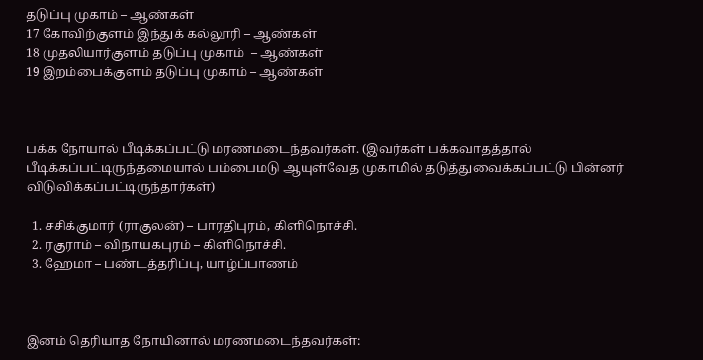தடுப்பு முகாம் – ஆண்கள்
17 கோவிற்குளம் இந்துக் கல்லூரி – ஆண்கள்
18 முதலியார்குளம் தடுப்பு முகாம்  – ஆண்கள்
19 இறம்பைக்குளம் தடுப்பு முகாம் – ஆண்கள்



பக்க நோயால் பீடிக்கப்பட்டு மரணமடைந்தவர்கள். (இவர்கள் பக்கவாதத்தால் பீடிக்கப்பட்டிருந்தமையால் பம்பைமடு ஆயுள்வேத முகாமில் தடுத்துவைக்கப்பட்டு பின்னர் விடுவிக்கப்பட்டிருந்தார்கள்)

  1. சசிக்குமார் (ராகுலன்) – பாரதிபுரம், கிளிநொச்சி.
  2. ரகுராம் – விநாயகபுரம் – கிளிநொச்சி.
  3. ஹேமா – பண்டத்தரிப்பு, யாழ்ப்பாணம்



இனம் தெரியாத நோயினால் மரணமடைந்தவர்கள்: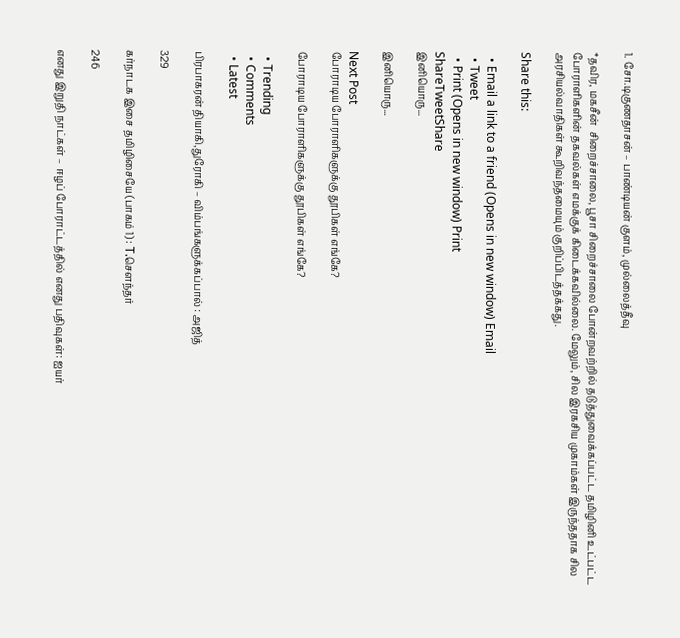1. சோ.டிகுணதாசன் – பாண்டியன் குளம், முல்லைத்தீவு

*தவிர, மகசீன்  சிறைச்சாலை, பூசா சிறைச்சாலை போன்றவற்றில் தடுத்துவைக்கப்பட்ட தமிழினி உட்பட்ட போராளிகளின் தகவல்கள் எமக்குக் கிடைக்கவில்லை. மேலும், சில இரகசிய முகாம்கள் இருந்ததாக சில அரசியல்வாதிகள் கூறிவந்தமையும் குறிப்பிடத்தக்கது.

Share this:

  • Email a link to a friend (Opens in new window) Email
  • Tweet
  • Print (Opens in new window) Print
ShareTweetShare
இனியொரு...

இனியொரு...

Next Post
போராடிய போராளிகளுக்கு தூபிகள் எங்கே?

போராடிய போராளிகளுக்கு தூபிகள் எங்கே?

  • Trending
  • Comments
  • Latest

பிரபாகரன் தியாகி,துரோகி – விம்பங்களுக்கப்பால் : அஜித்

329

கர்நாடக இசை தமிழிசையே (பாகம் 1) : T.செளந்தர்

246

எனது இறுதி நாட்கள் – ஈழப் போராட்டத்தில் எனது பதிவுகள்: ஐயர்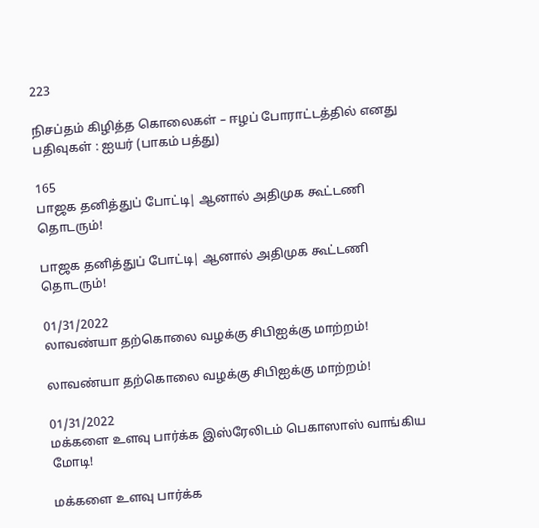223

நிசப்தம் கிழித்த கொலைகள் – ஈழப் போராட்டத்தில் எனது பதிவுகள் : ஐயர் (பாகம் பத்து)

165
பாஜக தனித்துப் போட்டி| ஆனால் அதிமுக கூட்டணி தொடரும்!

பாஜக தனித்துப் போட்டி| ஆனால் அதிமுக கூட்டணி தொடரும்!

01/31/2022
லாவண்யா தற்கொலை வழக்கு சிபிஐக்கு மாற்றம்!

லாவண்யா தற்கொலை வழக்கு சிபிஐக்கு மாற்றம்!

01/31/2022
மக்களை உளவு பார்க்க இஸ்ரேலிடம் பெகாஸாஸ் வாங்கிய மோடி!

மக்களை உளவு பார்க்க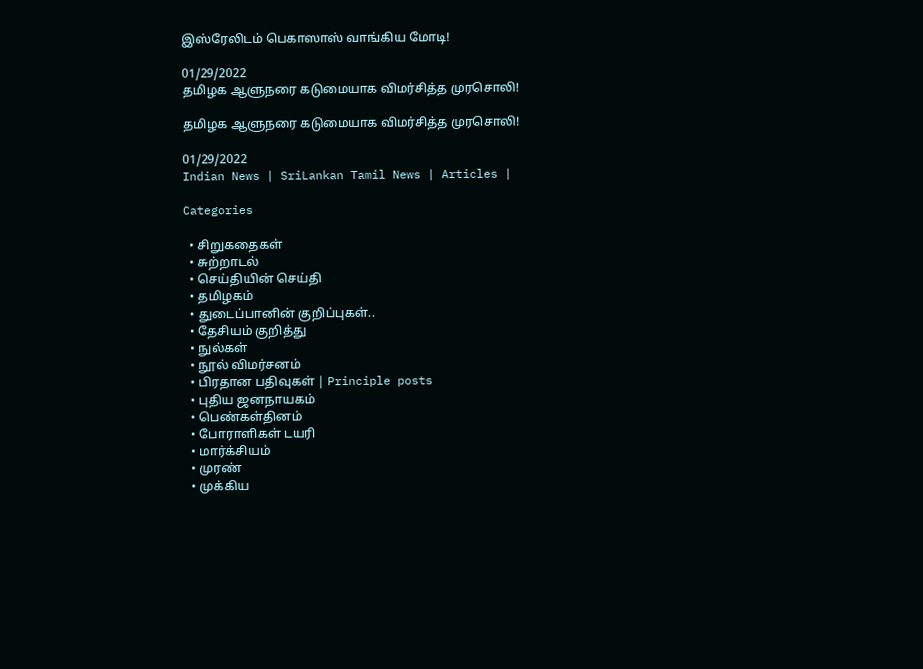இஸ்ரேலிடம் பெகாஸாஸ் வாங்கிய மோடி!

01/29/2022
தமிழக ஆளுநரை கடுமையாக விமர்சித்த முரசொலி!

தமிழக ஆளுநரை கடுமையாக விமர்சித்த முரசொலி!

01/29/2022
Indian News | SriLankan Tamil News | Articles |

Categories

  • சிறுகதைகள்
  • சுற்றாடல்
  • செய்தியின் செய்தி
  • தமிழகம்
  • துடைப்பானின் குறிப்புகள்..
  • தேசியம் குறித்து
  • நுல்கள்
  • நூல் விமர்சனம்
  • பிரதான பதிவுகள் | Principle posts
  • புதிய ஜனநாயகம்
  • பெண்கள்தினம்
  • போராளிகள் டயரி
  • மார்க்சியம்
  • முரண்
  • முக்கிய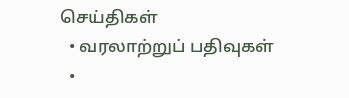செய்திகள்
  • வரலாற்றுப் பதிவுகள்
  •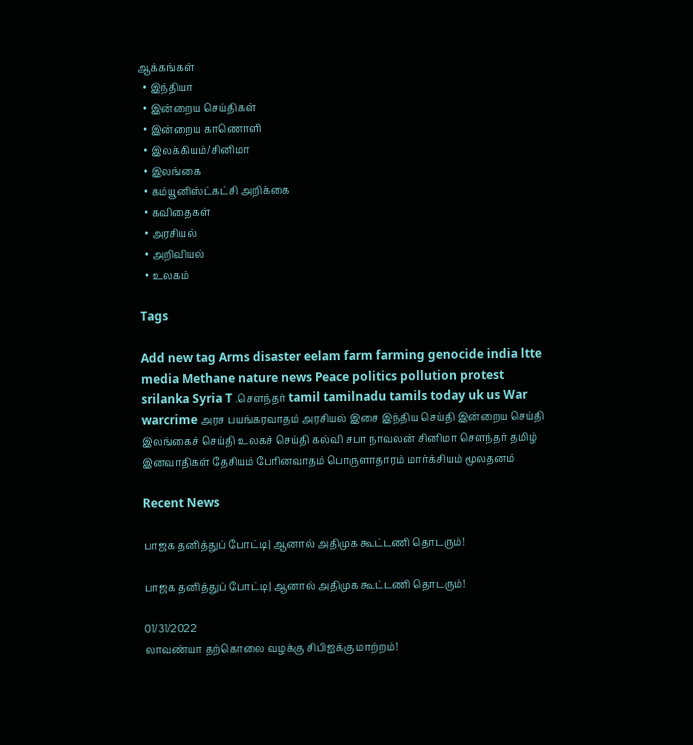ஆக்கங்கள்
  • இந்தியா
  • இன்றைய செய்திகள்
  • இன்றைய காணொளி
  • இலக்கியம்/சினிமா
  • இலங்கை
  • கம்யூனிஸ்ட்கட்சி அறிக்கை
  • கவிதைகள்
  • அரசியல்
  • அறிவியல்
  • உலகம்

Tags

Add new tag Arms disaster eelam farm farming genocide india ltte media Methane nature news Peace politics pollution protest srilanka Syria T .சௌந்தர் tamil tamilnadu tamils today uk us War warcrime அரச பயங்கரவாதம் அரசியல் இசை இந்திய செய்தி இன்றைய செய்தி இலங்கைச் செய்தி உலகச் செய்தி கல்வி சபா நாவலன் சினிமா சௌந்தர் தமிழ் இனவாதிகள் தேசியம் பேரினவாதம் பொருளாதாரம் மார்க்சியம் மூலதனம்

Recent News

பாஜக தனித்துப் போட்டி| ஆனால் அதிமுக கூட்டணி தொடரும்!

பாஜக தனித்துப் போட்டி| ஆனால் அதிமுக கூட்டணி தொடரும்!

01/31/2022
லாவண்யா தற்கொலை வழக்கு சிபிஐக்கு மாற்றம்!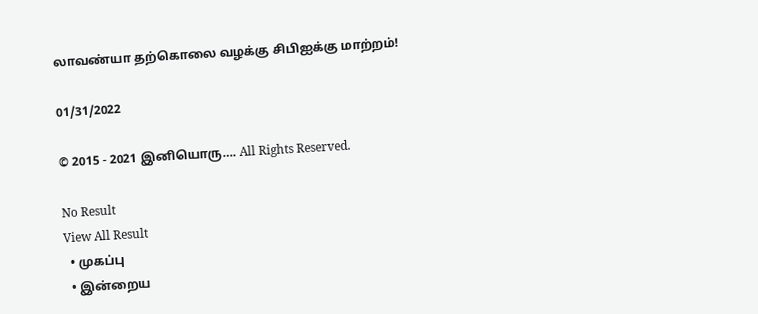லாவண்யா தற்கொலை வழக்கு சிபிஐக்கு மாற்றம்!

01/31/2022

© 2015 - 2021 இனியொரு…. All Rights Reserved.

No Result
View All Result
  • முகப்பு
  • இன்றைய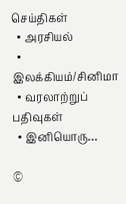செய்திகள்
  • அரசியல்
  • இலக்கியம்/சினிமா
  • வரலாற்றுப் பதிவுகள்
  • இனியொரு…

©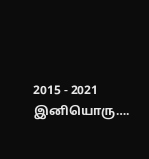2015 - 2021 இனியொரு….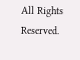All Rights Reserved.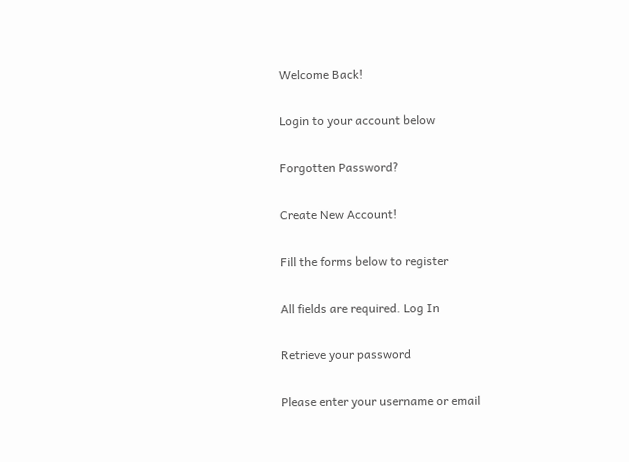Welcome Back!

Login to your account below

Forgotten Password?

Create New Account!

Fill the forms below to register

All fields are required. Log In

Retrieve your password

Please enter your username or email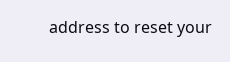address to reset your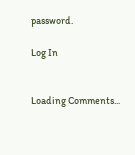password.

Log In


Loading Comments...